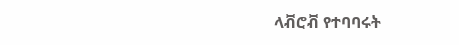ላቭሮቭ የተባባሩት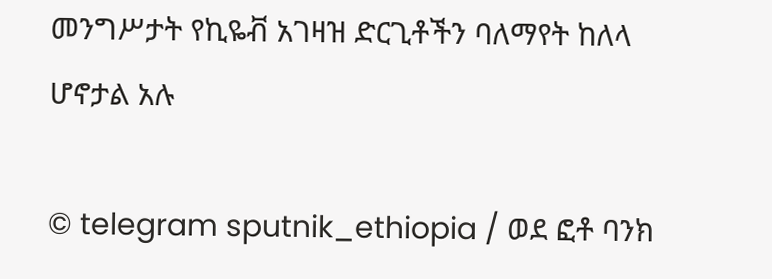መንግሥታት የኪዬቭ አገዛዝ ድርጊቶችን ባለማየት ከለላ ሆኖታል አሉ

© telegram sputnik_ethiopia / ወደ ፎቶ ባንክ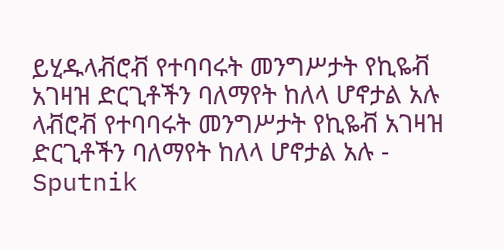ይሂዱላቭሮቭ የተባባሩት መንግሥታት የኪዬቭ አገዛዝ ድርጊቶችን ባለማየት ከለላ ሆኖታል አሉ
ላቭሮቭ የተባባሩት መንግሥታት የኪዬቭ አገዛዝ ድርጊቶችን ባለማየት ከለላ ሆኖታል አሉ - Sputnik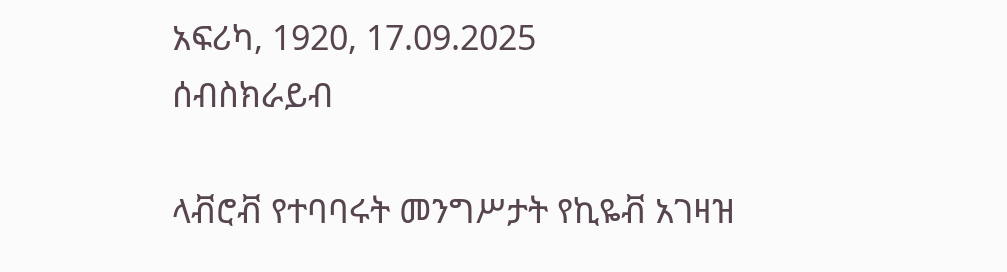አፍሪካ, 1920, 17.09.2025
ሰብስክራይብ

ላቭሮቭ የተባባሩት መንግሥታት የኪዬቭ አገዛዝ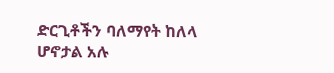ድርጊቶችን ባለማየት ከለላ ሆኖታል አሉ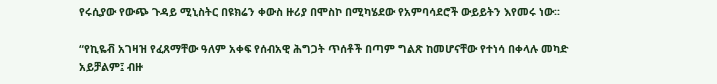የሩሲያው የውጭ ጉዳይ ሚኒስትር በዩክሬን ቀውስ ዙሪያ በሞስኮ በሚካሄደው የአምባሳደሮች ውይይትን እየመሩ ነው፡፡

“የኪዬቭ አገዛዝ የፈጸማቸው ዓለም አቀፍ የሰብአዊ ሕግጋት ጥሰቶች በጣም ግልጽ ከመሆናቸው የተነሳ በቀላሉ መካድ አይቻልም፤ ብዙ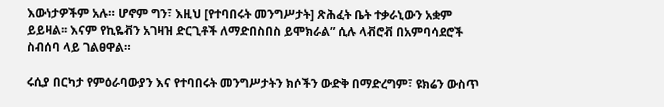እውነታዎችም አሉ። ሆኖም ግን፣ እዚህ [የተባበሩት መንግሥታት] ጽሕፈት ቤት ተቃራኒውን አቋም ይይዛል፡፡ እናም የኪዬቭን አገዛዝ ድርጊቶች ለማድበስበስ ይሞክራል” ሲሉ ላቭሮቭ በአምባሳደሮች ስብሰባ ላይ ገልፀዋል።

ሩሲያ በርካታ የምዕራባውያን እና የተባበሩት መንግሥታትን ክሶችን ውድቅ በማድረግም፣ ዩክሬን ውስጥ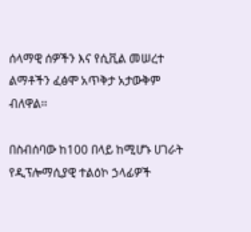ሰላማዊ ሰዎችን እና የሲቪል መሠረተ ልማቶችን ፈፅሞ አጥቅታ አታውቅም ብለዋል፡፡

በስብሰባው ከ100 በላይ ከሚሆኑ ሀገራት የዲፕሎማሲያዊ ተልዕኮ ኃላፊዎች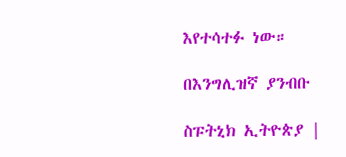እየተሳተፉ ነው።

በእንግሊዝኛ ያንብቡ

ስፑትኒክ ኢትዮጵያ |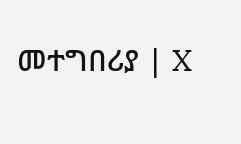መተግበሪያ | X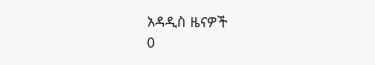አዳዲስ ዜናዎች
0